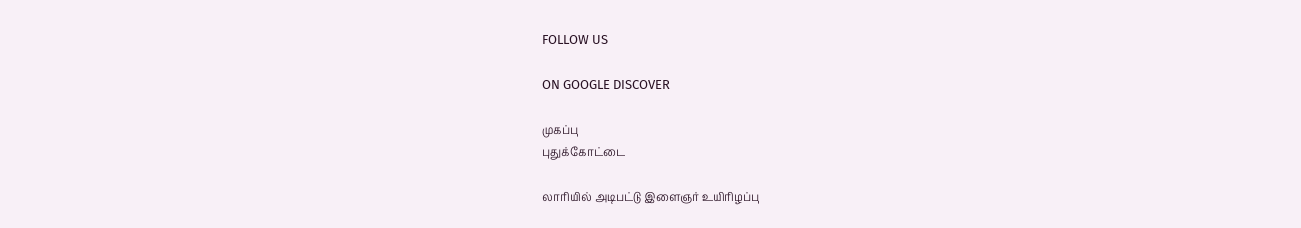FOLLOW US

ON GOOGLE DISCOVER

முகப்பு
புதுக்கோட்டை

லாரியில் அடிபட்டு இளைஞர் உயிரிழப்பு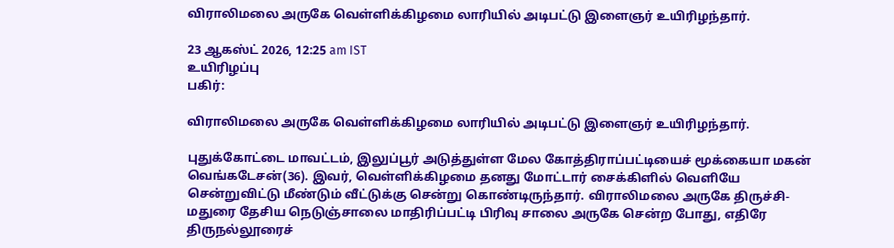விராலிமலை அருகே வெள்ளிக்கிழமை லாரியில் அடிபட்டு இளைஞர் உயிரிழந்தார்.

23 ஆகஸ்ட் 2026, 12:25 am IST
உயிரிழப்பு
பகிர்:

விராலிமலை அருகே வெள்ளிக்கிழமை லாரியில் அடிபட்டு இளைஞர் உயிரிழந்தார்.

புதுக்கோட்டை மாவட்டம், இலுப்பூர் அடுத்துள்ள மேல கோத்திராப்பட்டியைச் மூக்கையா மகன் வெங்கடேசன்(36). இவர், வெள்ளிக்கிழமை தனது மோட்டார் சைக்கிளில் வெளியே சென்றுவிட்டு மீண்டும் வீட்டுக்கு சென்று கொண்டிருந்தார். விராலிமலை அருகே திருச்சி- மதுரை தேசிய நெடுஞ்சாலை மாதிரிப்பட்டி பிரிவு சாலை அருகே சென்ற போது, எதிரே திருநல்லூரைச்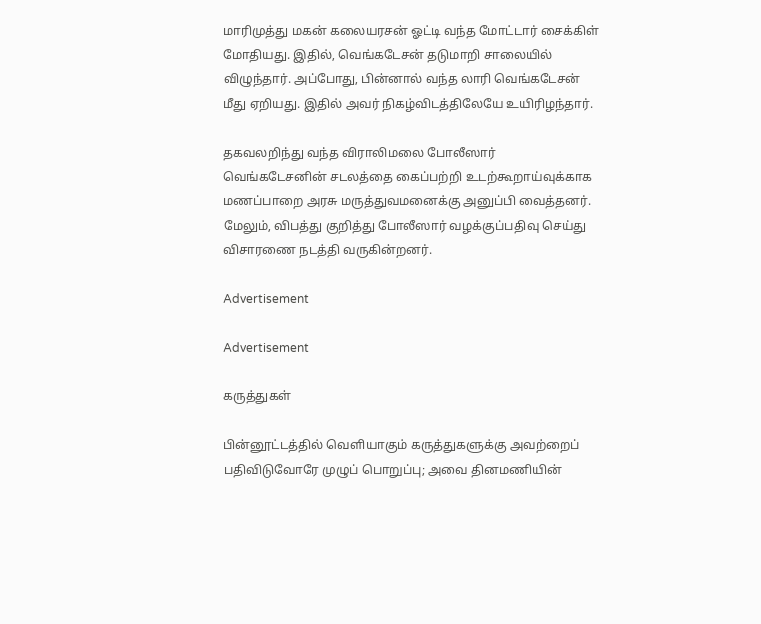மாரிமுத்து மகன் கலையரசன் ஓட்டி வந்த மோட்டார் சைக்கிள் மோதியது. இதில், வெங்கடேசன் தடுமாறி சாலையில் விழுந்தார். அப்போது, பின்னால் வந்த லாரி வெங்கடேசன் மீது ஏறியது. இதில் அவர் நிகழ்விடத்திலேயே உயிரிழந்தார்.

தகவலறிந்து வந்த விராலிமலை போலீஸார் வெங்கடேசனின் சடலத்தை கைப்பற்றி உடற்கூறாய்வுக்காக மணப்பாறை அரசு மருத்துவமனைக்கு அனுப்பி வைத்தனர். மேலும், விபத்து குறித்து போலீஸார் வழக்குப்பதிவு செய்து விசாரணை நடத்தி வருகின்றனர்.

Advertisement

Advertisement

கருத்துகள்

பின்னூட்டத்தில் வெளியாகும் கருத்துகளுக்கு அவற்றைப் பதிவிடுவோரே முழுப் பொறுப்பு; அவை தினமணியின்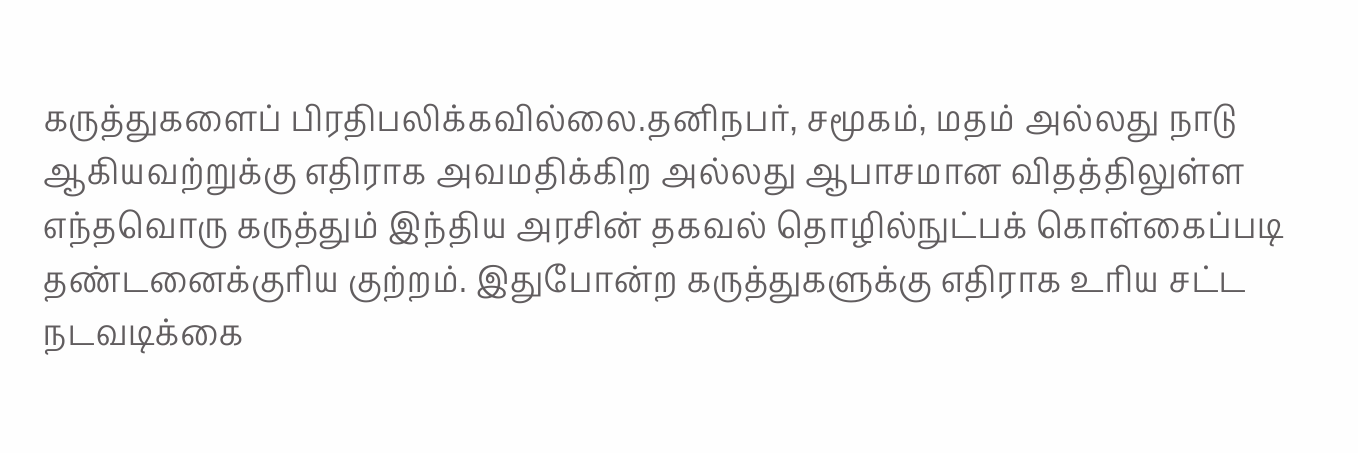கருத்துகளைப் பிரதிபலிக்கவில்லை.தனிநபர், சமூகம், மதம் அல்லது நாடு ஆகியவற்றுக்கு எதிராக அவமதிக்கிற அல்லது ஆபாசமான விதத்திலுள்ள எந்தவொரு கருத்தும் இந்திய அரசின் தகவல் தொழில்நுட்பக் கொள்கைப்படி தண்டனைக்குரிய குற்றம். இதுபோன்ற கருத்துகளுக்கு எதிராக உரிய சட்ட நடவடிக்கை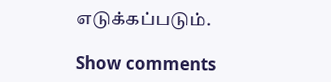எடுக்கப்படும்.

Show comments